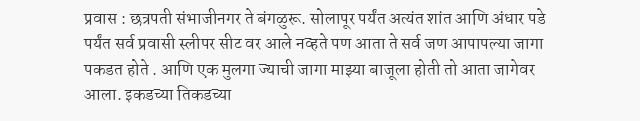प्रवास : छत्रपती संभाजीनगर ते बंगळुरू. सोलापूर पर्यंत अत्यंत शांत आणि अंधार पडे पर्यंत सर्व प्रवासी स्लीपर सीट वर आले नव्हते पण आता ते सर्व जण आपापल्या जागा पकडत होते . आणि एक मुलगा ज्याची जागा माझ्या बाजूला होती तो आता जागेवर आला. इकडच्या तिकडच्या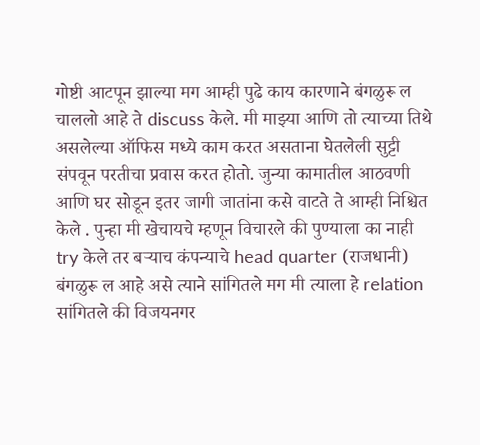गोष्टी आटपून झाल्या मग आम्ही पुढे काय कारणाने बंगळुरू ल चाललो आहे ते discuss केले. मी माझ्या आणि तो त्याच्या तिथे असलेल्या ऑफिस मध्ये काम करत असताना घेतलेली सुट्टी संपवून परतीचा प्रवास करत होतो. जुन्या कामातील आठवणी आणि घर सोडून इतर जागी जातांना कसे वाटते ते आम्ही निश्चित केले . पुन्हा मी खेचायचे म्हणून विचारले की पुण्याला का नाही try केले तर बऱ्याच कंपन्याचे head quarter (राजधानी) बंगळुरू ल आहे असे त्याने सांगितले मग मी त्याला हे relation सांगितले की विजयनगर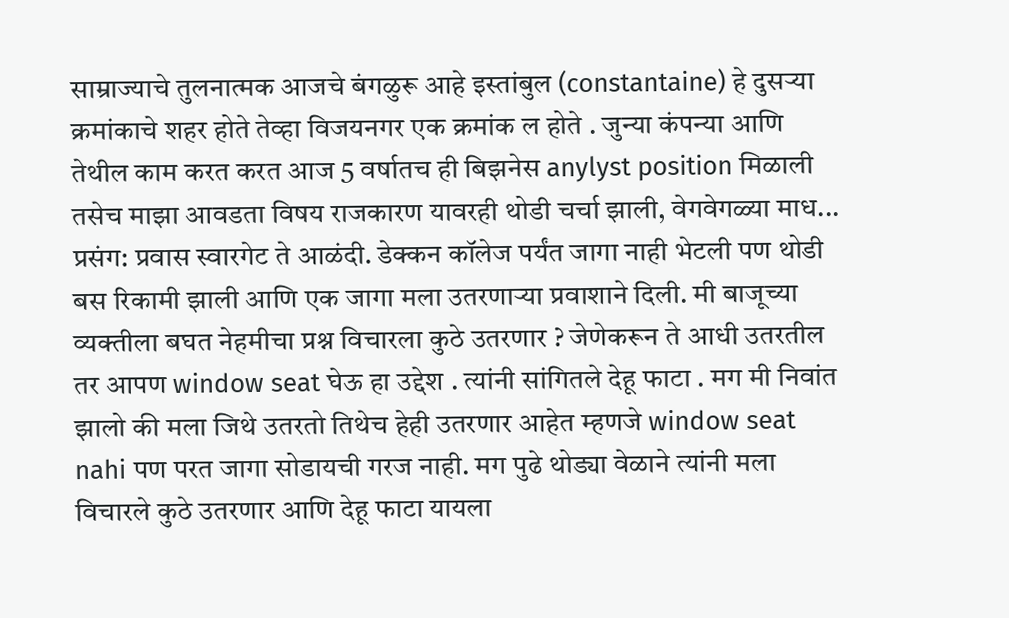साम्राज्याचे तुलनात्मक आजचे बंगळुरू आहे इस्तांबुल (constantaine) हे दुसऱ्या क्रमांकाचे शहर होते तेव्हा विजयनगर एक क्रमांक ल होते . जुन्या कंपन्या आणि तेथील काम करत करत आज 5 वर्षातच ही बिझनेस anylyst position मिळाली तसेच माझा आवडता विषय राजकारण यावरही थोडी चर्चा झाली, वेगवेगळ्या माध...
प्रसंग: प्रवास स्वारगेट ते आळंदी. डेक्कन कॉलेज पर्यंत जागा नाही भेटली पण थोडी बस रिकामी झाली आणि एक जागा मला उतरणाऱ्या प्रवाशाने दिली. मी बाजूच्या व्यक्तीला बघत नेहमीचा प्रश्न विचारला कुठे उतरणार ? जेणेकरून ते आधी उतरतील तर आपण window seat घेऊ हा उद्देश . त्यांनी सांगितले देहू फाटा . मग मी निवांत झालो की मला जिथे उतरतो तिथेच हेही उतरणार आहेत म्हणजे window seat nahi पण परत जागा सोडायची गरज नाही. मग पुढे थोड्या वेळाने त्यांनी मला विचारले कुठे उतरणार आणि देहू फाटा यायला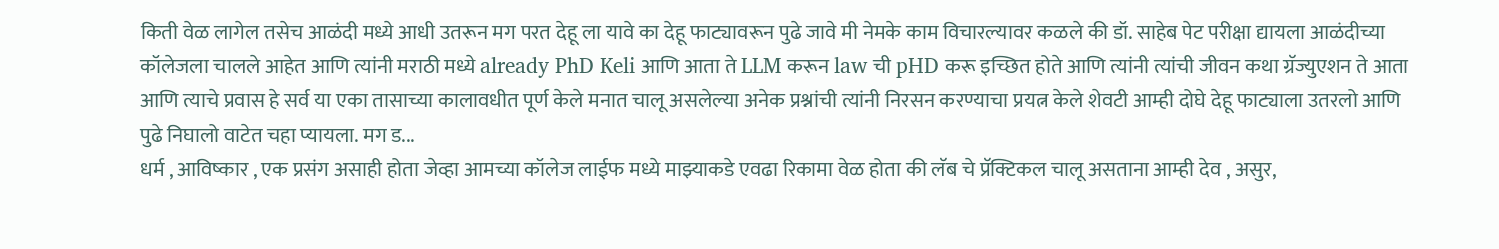किती वेळ लागेल तसेच आळंदी मध्ये आधी उतरून मग परत देहू ला यावे का देहू फाट्यावरून पुढे जावे मी नेमके काम विचारल्यावर कळले की डॉ. साहेब पेट परीक्षा द्यायला आळंदीच्या कॉलेजला चालले आहेत आणि त्यांनी मराठी मध्ये already PhD Keli आणि आता ते LLM करून law ची pHD करू इच्छित होते आणि त्यांनी त्यांची जीवन कथा ग्रॅज्युएशन ते आता आणि त्याचे प्रवास हे सर्व या एका तासाच्या कालावधीत पूर्ण केले मनात चालू असलेल्या अनेक प्रश्नांची त्यांनी निरसन करण्याचा प्रयत्न केले शेवटी आम्ही दोघे देहू फाट्याला उतरलो आणि पुढे निघालो वाटेत चहा प्यायला. मग ड...
धर्म , आविष्कार , एक प्रसंग असाही होता जेव्हा आमच्या कॉलेज लाईफ मध्ये माझ्याकडे एवढा रिकामा वेळ होता की लॅब चे प्रॅक्टिकल चालू असताना आम्ही देव , असुर,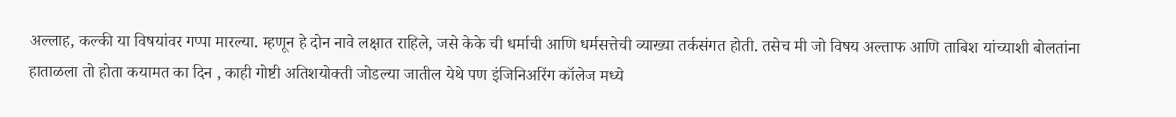अल्लाह, कल्की या विषयांवर गप्पा मारल्या. म्हणून हे दोन नावे लक्षात राहिले, जसे केके ची धर्माची आणि धर्मसत्तेची व्याख्या तर्कसंगत होती. तसेच मी जो विषय अल्ताफ आणि ताबिश यांच्याशी बोलतांना हाताळला तो होता कयामत का दिन , काही गोष्टी अतिशयोक्ती जोडल्या जातील येथे पण इंजिनिअरिंग कॉलेज मध्ये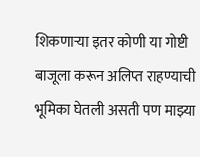शिकणाऱ्या इतर कोणी या गोष्टी बाजूला करून अलिप्त राहण्याची भूमिका घेतली असती पण माझ्या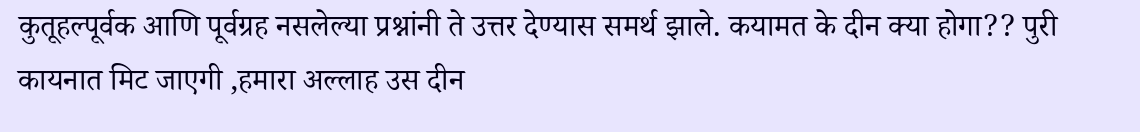कुतूहल्पूर्वक आणि पूर्वग्रह नसलेल्या प्रश्नांनी ते उत्तर देण्यास समर्थ झाले. कयामत के दीन क्या होगा?? पुरी कायनात मिट जाएगी ,हमारा अल्लाह उस दीन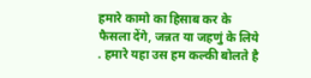हमारे कामो का हिसाब कर के फैसला देंगे, जन्नत या जहणुं के लिये . हमारे यहा उस हम कल्की बोलते है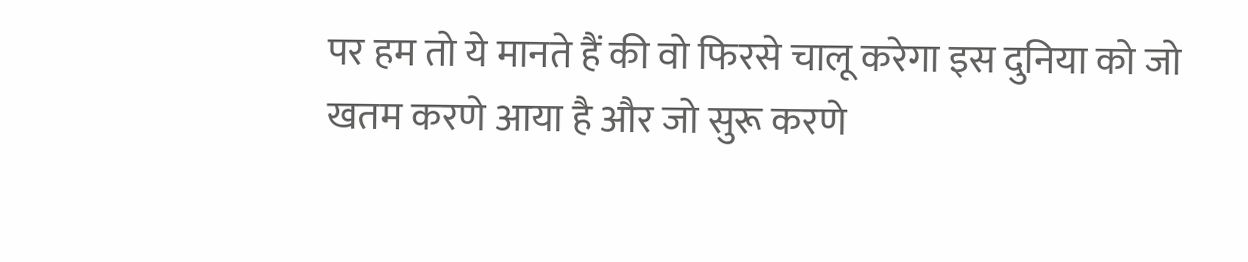पर हम तो ये मानते हैं की वो फिरसे चालू करेगा इस दुनिया को जो खतम करणे आया है और जो सुरू करणे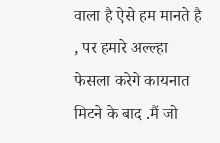वाला है ऐसे हम मानते है , पर हमारे अल्ल्हा फेसला करेगे कायनात मिटने के बाद .मैं जो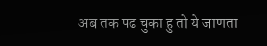अब तक पढ चुका हु तो ये जाणता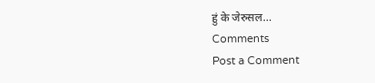हुं के जेरुसल...
Comments
Post a Comment